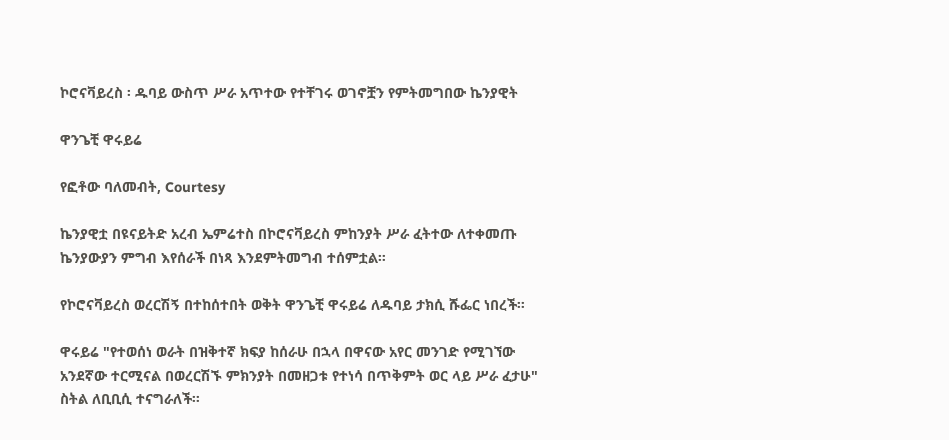ኮሮናቫይረስ ፡ ዱባይ ውስጥ ሥራ አጥተው የተቸገሩ ወገኖቿን የምትመግበው ኬንያዊት

ዋንጌቺ ዋሩይሬ

የፎቶው ባለመብት, Courtesy

ኬንያዊቷ በዩናይትድ አረብ ኤምሬተስ በኮሮናቫይረስ ምከንያት ሥራ ፈትተው ለተቀመጡ ኬንያውያን ምግብ እየሰራች በነጻ እንደምትመግብ ተሰምቷል።

የኮሮናቫይረስ ወረርሽኝ በተከሰተበት ወቅት ዋንጌቺ ዋሩይሬ ለዱባይ ታክሲ ሹፌር ነበረች።

ዋሩይሬ "የተወሰነ ወራት በዝቅተኛ ክፍያ ከሰራሁ በኋላ በዋናው አየር መንገድ የሚገኘው አንደኛው ተርሚናል በወረርሽኙ ምክንያት በመዘጋቱ የተነሳ በጥቅምት ወር ላይ ሥራ ፈታሁ" ስትል ለቢቢሲ ተናግራለች።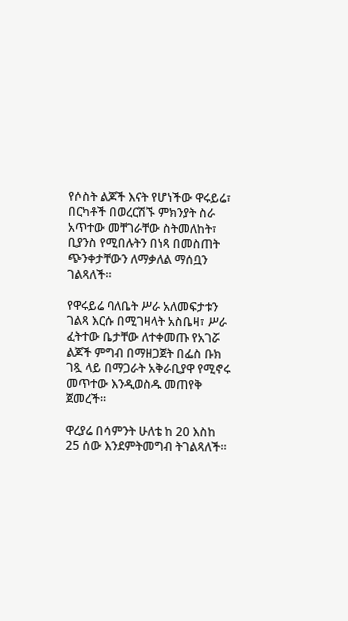የሶስት ልጆች እናት የሆነችው ዋሩይሬ፣ በርካቶች በወረርሽኙ ምክንያት ስራ አጥተው መቸገራቸው ስትመለከት፣ ቢያንስ የሚበሉትን በነጻ በመስጠት ጭንቀታቸውን ለማቃለል ማሰቧን ገልጻለች።

የዋሩይሬ ባለቤት ሥራ አለመፍታቱን ገልጻ እርሱ በሚገዛላት አስቤዛ፣ ሥራ ፈትተው ቤታቸው ለተቀመጡ የአገሯ ልጆች ምግብ በማዘጋጀት በፌስ ቡክ ገጿ ላይ በማጋራት አቅራቢያዋ የሚኖሩ መጥተው እንዲወስዱ መጠየቅ ጀመረች።

ዋረያሬ በሳምንት ሁለቴ ከ 20 እስከ 25 ሰው እንደምትመግብ ትገልጻለች።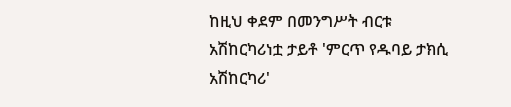ከዚህ ቀደም በመንግሥት ብርቱ አሽከርካሪነቷ ታይቶ 'ምርጥ የዱባይ ታክሲ አሽከርካሪ'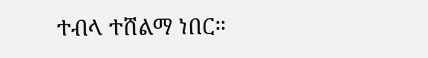ተብላ ተሸልማ ነበር።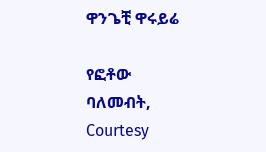ዋንጌቺ ዋሩይሬ

የፎቶው ባለመብት, Courtesy